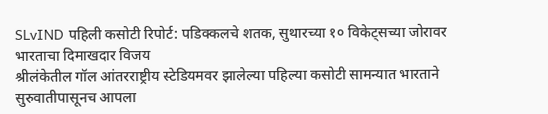SLvIND पहिली कसोटी रिपोर्ट: पडिक्कलचे शतक, सुथारच्या १० विकेट्सच्या जोरावर भारताचा दिमाखदार विजय
श्रीलंकेतील गॉल आंतरराष्ट्रीय स्टेडियमवर झालेल्या पहिल्या कसोटी सामन्यात भारताने सुरुवातीपासूनच आपला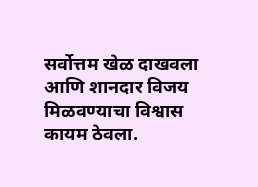सर्वोत्तम खेळ दाखवला आणि शानदार विजय मिळवण्याचा विश्वास कायम ठेवला.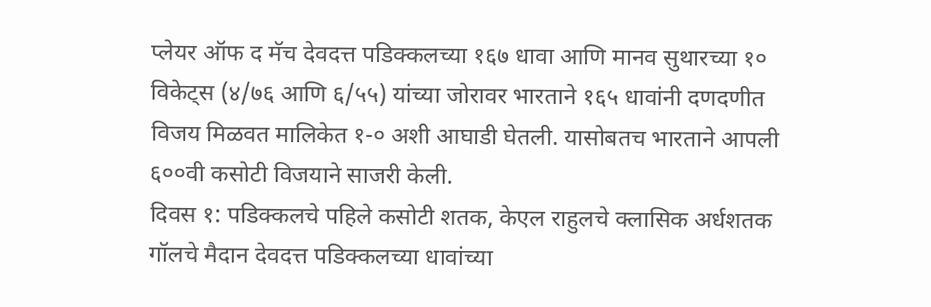प्लेयर ऑफ द मॅच देवदत्त पडिक्कलच्या १६७ धावा आणि मानव सुथारच्या १० विकेट्स (४/७६ आणि ६/५५) यांच्या जोरावर भारताने १६५ धावांनी दणदणीत विजय मिळवत मालिकेत १-० अशी आघाडी घेतली. यासोबतच भारताने आपली ६००वी कसोटी विजयाने साजरी केली.
दिवस १: पडिक्कलचे पहिले कसोटी शतक, केएल राहुलचे क्लासिक अर्धशतक
गॉलचे मैदान देवदत्त पडिक्कलच्या धावांच्या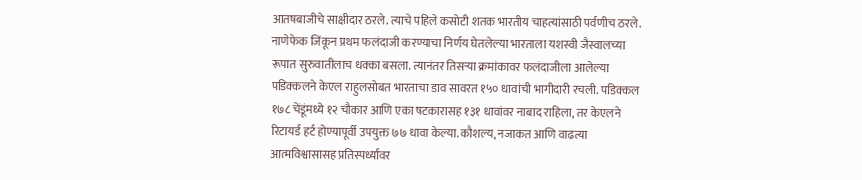आतषबाजीचे साक्षीदार ठरले. त्याचे पहिले कसोटी शतक भारतीय चाहत्यांसाठी पर्वणीच ठरले. नाणेफेक जिंकून प्रथम फलंदाजी करण्याचा निर्णय घेतलेल्या भारताला यशस्वी जैस्वालच्या रूपात सुरुवातीलाच धक्का बसला. त्यानंतर तिसऱ्या क्रमांकावर फलंदाजीला आलेल्या पडिक्कलने केएल राहुलसोबत भारताचा डाव सावरत १५० धावांची भागीदारी रचली. पडिक्कल १७८ चेंडूंमध्ये १२ चौकार आणि एका षटकारासह १३१ धावांवर नाबाद राहिला, तर केएलने रिटायर्ड हर्ट होण्यापूर्वी उपयुक्त ७७ धावा केल्या. कौशल्य, नजाकत आणि वाढत्या आत्मविश्वासासह प्रतिस्पर्ध्यांवर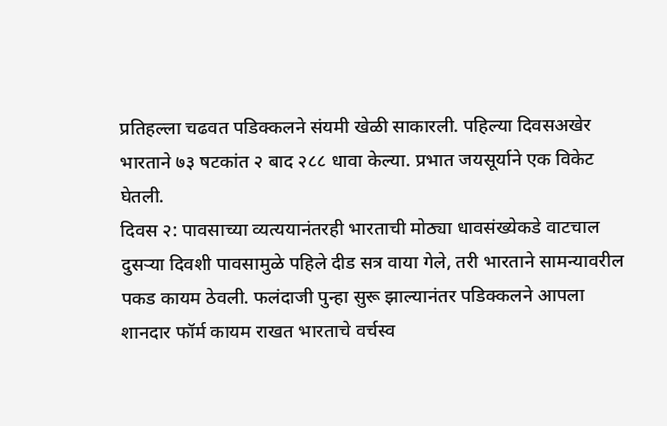प्रतिहल्ला चढवत पडिक्कलने संयमी खेळी साकारली. पहिल्या दिवसअखेर भारताने ७३ षटकांत २ बाद २८८ धावा केल्या. प्रभात जयसूर्याने एक विकेट घेतली.
दिवस २: पावसाच्या व्यत्ययानंतरही भारताची मोठ्या धावसंख्येकडे वाटचाल
दुसऱ्या दिवशी पावसामुळे पहिले दीड सत्र वाया गेले, तरी भारताने सामन्यावरील पकड कायम ठेवली. फलंदाजी पुन्हा सुरू झाल्यानंतर पडिक्कलने आपला शानदार फॉर्म कायम राखत भारताचे वर्चस्व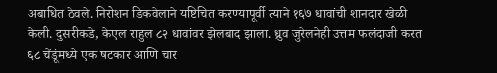अबाधित ठेवले. निरोशन डिकवेलाने यष्टिचित करण्यापूर्वी त्याने १६७ धावांची शानदार खेळी केली. दुसरीकडे, केएल राहुल ८२ धावांवर झेलबाद झाला. ध्रुव जुरेलनेही उत्तम फलंदाजी करत ६८ चेंडूंमध्ये एक षटकार आणि चार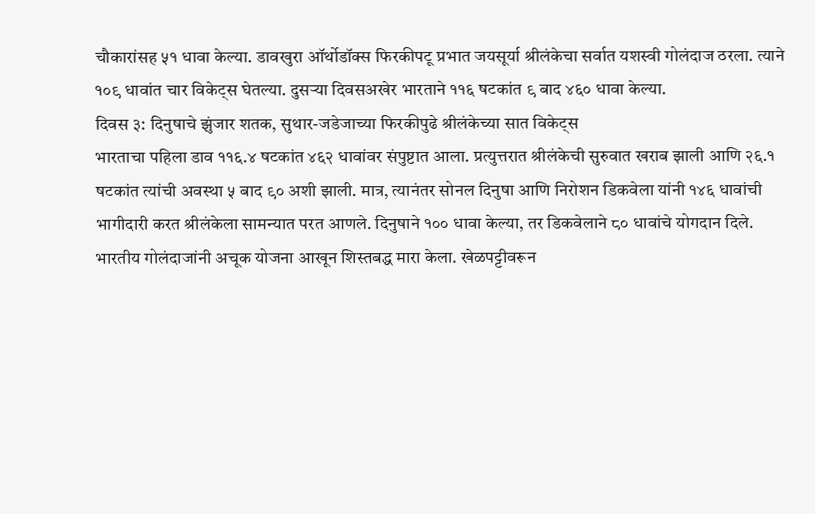चौकारांसह ५१ धावा केल्या. डावखुरा ऑर्थोडॉक्स फिरकीपटू प्रभात जयसूर्या श्रीलंकेचा सर्वात यशस्वी गोलंदाज ठरला. त्याने १०९ धावांत चार विकेट्स घेतल्या. दुसऱ्या दिवसअखेर भारताने ११६ षटकांत ९ बाद ४६० धावा केल्या.
दिवस ३: दिनुषाचे झुंजार शतक, सुथार-जडेजाच्या फिरकीपुढे श्रीलंकेच्या सात विकेट्स
भारताचा पहिला डाव ११६.४ षटकांत ४६२ धावांवर संपुष्टात आला. प्रत्युत्तरात श्रीलंकेची सुरुवात खराब झाली आणि २६.१ षटकांत त्यांची अवस्था ५ बाद ९० अशी झाली. मात्र, त्यानंतर सोनल दिनुषा आणि निरोशन डिकवेला यांनी १४६ धावांची भागीदारी करत श्रीलंकेला सामन्यात परत आणले. दिनुषाने १०० धावा केल्या, तर डिकवेलाने ८० धावांचे योगदान दिले.
भारतीय गोलंदाजांनी अचूक योजना आखून शिस्तबद्ध मारा केला. खेळपट्टीवरून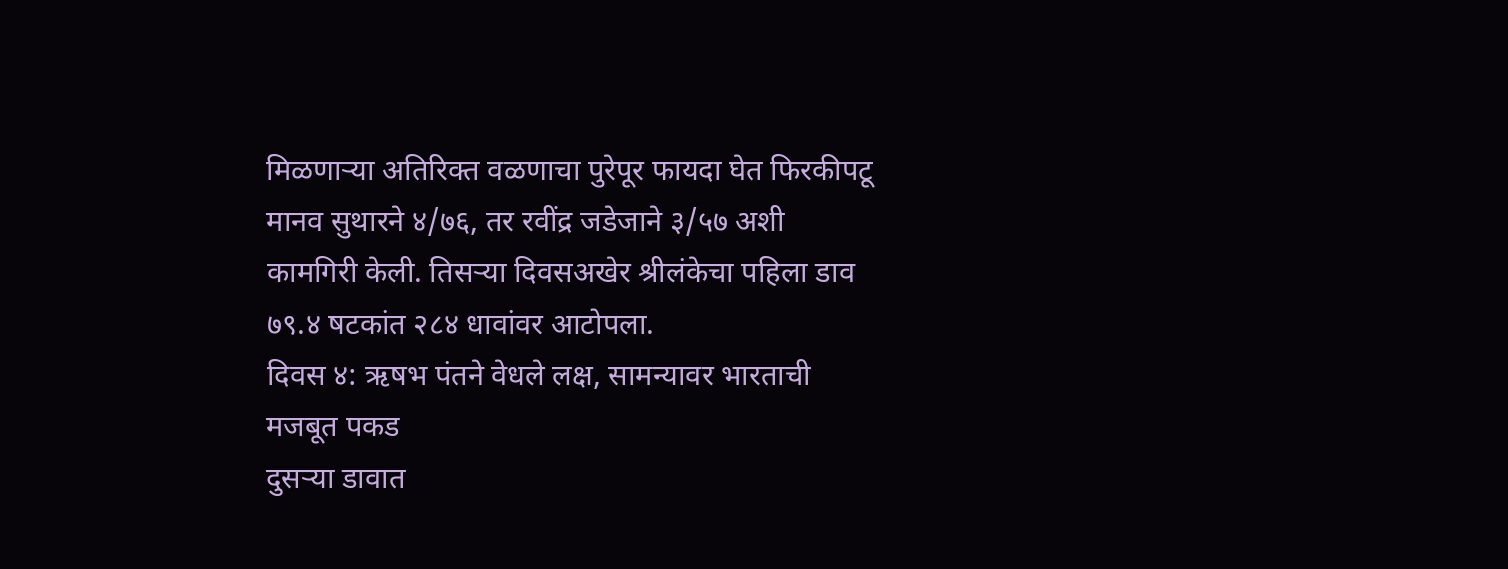मिळणाऱ्या अतिरिक्त वळणाचा पुरेपूर फायदा घेत फिरकीपटू मानव सुथारने ४/७६, तर रवींद्र जडेजाने ३/५७ अशी कामगिरी केली. तिसऱ्या दिवसअखेर श्रीलंकेचा पहिला डाव ७९.४ षटकांत २८४ धावांवर आटोपला.
दिवस ४: ऋषभ पंतने वेधले लक्ष, सामन्यावर भारताची मजबूत पकड
दुसऱ्या डावात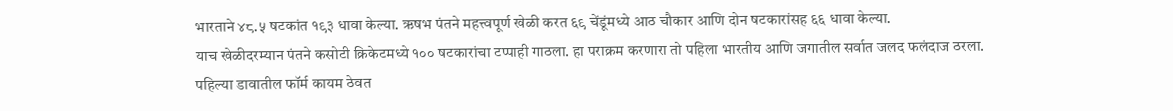भारताने ४८.५ षटकांत १९३ धावा केल्या. ऋषभ पंतने महत्त्वपूर्ण खेळी करत ६९ चेंडूंमध्ये आठ चौकार आणि दोन षटकारांसह ६६ धावा केल्या.
याच खेळीदरम्यान पंतने कसोटी क्रिकेटमध्ये १०० षटकारांचा टप्पाही गाठला. हा पराक्रम करणारा तो पहिला भारतीय आणि जगातील सर्वात जलद फलंदाज ठरला.
पहिल्या डावातील फॉर्म कायम ठेवत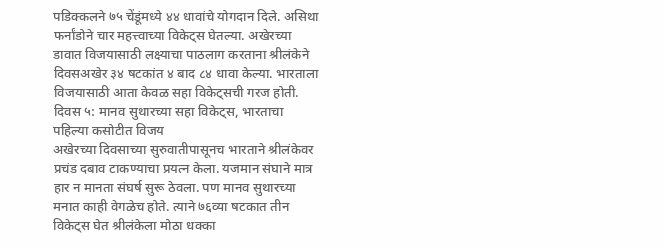पडिक्कलने ७५ चेंडूंमध्ये ४४ धावांचे योगदान दिले. असिथा फर्नांडोने चार महत्त्वाच्या विकेट्स घेतल्या. अखेरच्या डावात विजयासाठी लक्ष्याचा पाठलाग करताना श्रीलंकेने दिवसअखेर ३४ षटकांत ४ बाद ८४ धावा केल्या. भारताला विजयासाठी आता केवळ सहा विकेट्सची गरज होती.
दिवस ५: मानव सुथारच्या सहा विकेट्स, भारताचा पहिल्या कसोटीत विजय
अखेरच्या दिवसाच्या सुरुवातीपासूनच भारताने श्रीलंकेवर प्रचंड दबाव टाकण्याचा प्रयत्न केला. यजमान संघाने मात्र हार न मानता संघर्ष सुरू ठेवला. पण मानव सुथारच्या मनात काही वेगळेच होते. त्याने ७६व्या षटकात तीन विकेट्स घेत श्रीलंकेला मोठा धक्का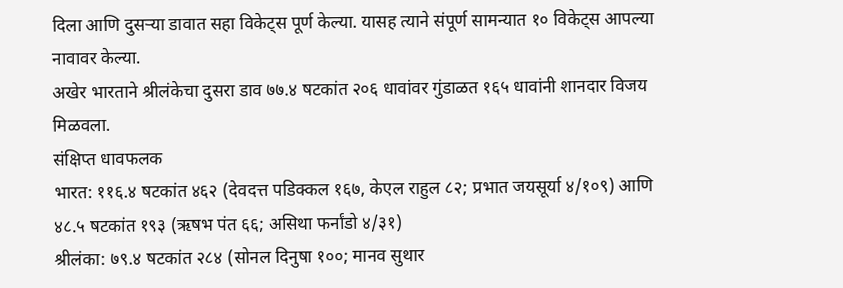दिला आणि दुसऱ्या डावात सहा विकेट्स पूर्ण केल्या. यासह त्याने संपूर्ण सामन्यात १० विकेट्स आपल्या नावावर केल्या.
अखेर भारताने श्रीलंकेचा दुसरा डाव ७७.४ षटकांत २०६ धावांवर गुंडाळत १६५ धावांनी शानदार विजय मिळवला.
संक्षिप्त धावफलक
भारत: ११६.४ षटकांत ४६२ (देवदत्त पडिक्कल १६७, केएल राहुल ८२; प्रभात जयसूर्या ४/१०९) आणि ४८.५ षटकांत १९३ (ऋषभ पंत ६६; असिथा फर्नांडो ४/३१)
श्रीलंका: ७९.४ षटकांत २८४ (सोनल दिनुषा १००; मानव सुथार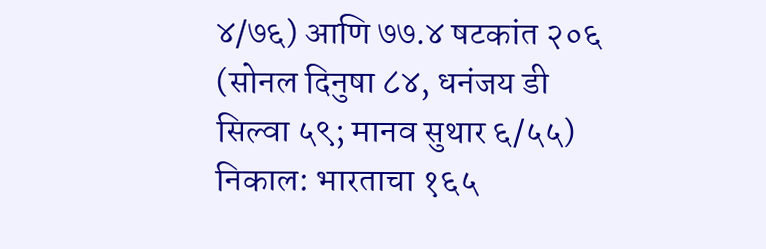४/७६) आणि ७७.४ षटकांत २०६ (सोनल दिनुषा ८४, धनंजय डी सिल्वा ५९; मानव सुथार ६/५५)
निकाल: भारताचा १६५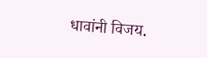धावांनी विजय.